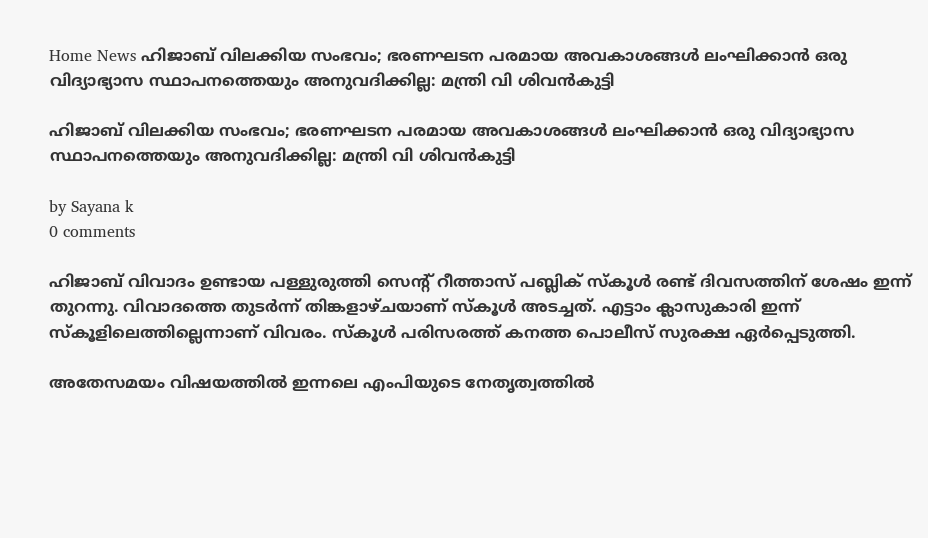Home News ഹിജാബ് വിലക്കിയ സംഭവം; ഭരണഘടന പരമായ അവകാശങ്ങള്‍ ലംഘിക്കാന്‍ ഒരു വിദ്യാഭ്യാസ സ്ഥാപനത്തെയും അനുവദിക്കില്ല: മന്ത്രി വി ശിവന്‍കുട്ടി

ഹിജാബ് വിലക്കിയ സംഭവം; ഭരണഘടന പരമായ അവകാശങ്ങള്‍ ലംഘിക്കാന്‍ ഒരു വിദ്യാഭ്യാസ സ്ഥാപനത്തെയും അനുവദിക്കില്ല: മന്ത്രി വി ശിവന്‍കുട്ടി

by Sayana k
0 comments

ഹിജാബ് വിവാദം ഉണ്ടായ പള്ളുരുത്തി സെന്റ് റീത്താസ് പബ്ലിക് സ്‌കൂള്‍ രണ്ട് ദിവസത്തിന് ശേഷം ഇന്ന് തുറന്നു. വിവാദത്തെ തുടര്‍ന്ന് തിങ്കളാഴ്ചയാണ് സ്‌കൂള്‍ അടച്ചത്. എട്ടാം ക്ലാസുകാരി ഇന്ന് സ്‌കൂളിലെത്തില്ലെന്നാണ് വിവരം. സ്‌കൂള്‍ പരിസരത്ത് കനത്ത പൊലീസ് സുരക്ഷ ഏര്‍പ്പെടുത്തി.

അതേസമയം വിഷയത്തില്‍ ഇന്നലെ എംപിയുടെ നേതൃത്വത്തില്‍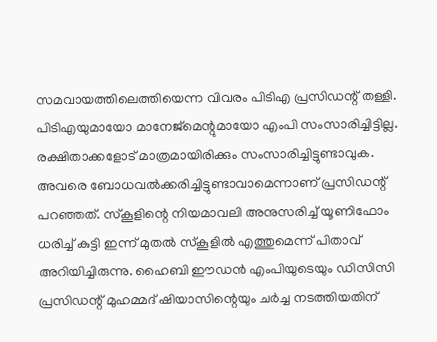സമവായത്തിലെത്തിയെന്ന വിവരം പിടിഎ പ്രസിഡന്റ് തള്ളി. പിടിഎയുമായോ മാനേജ്‌മെന്റുമായോ എംപി സംസാരിച്ചിട്ടില്ല. രക്ഷിതാക്കളോട് മാത്രമായിരിക്കും സംസാരിച്ചിട്ടുണ്ടാവുക. അവരെ ബോധവല്‍ക്കരിച്ചിട്ടുണ്ടാവാമെന്നാണ് പ്രസിഡന്റ് പറഞ്ഞത്. സ്‌കൂളിന്റെ നിയമാവലി അനുസരിച്ച് യൂണിഫോം ധരിച്ച് കുട്ടി ഇന്ന് മുതല്‍ സ്‌കൂളില്‍ എത്തുമെന്ന് പിതാവ് അറിയിച്ചിരുന്നു. ഹൈബി ഈഡന്‍ എംപിയുടെയും ഡിസിസി പ്രസിഡന്റ് മുഹമ്മദ് ഷിയാസിന്റെയും ചര്‍ച്ച നടത്തിയതിന്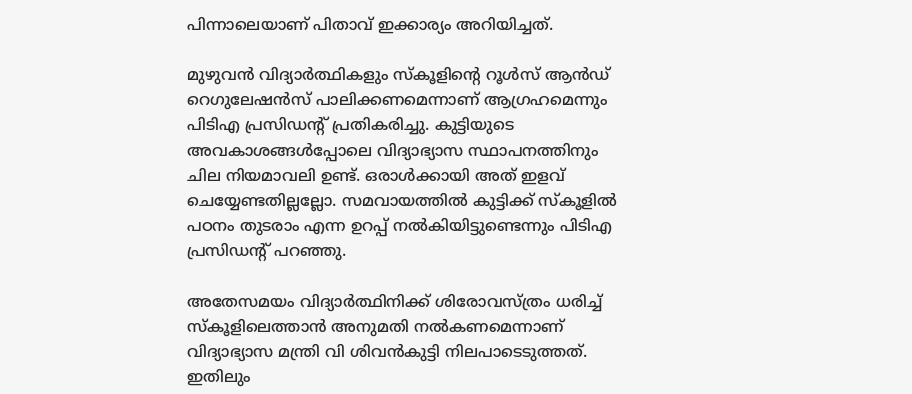പിന്നാലെയാണ് പിതാവ് ഇക്കാര്യം അറിയിച്ചത്.

മുഴുവന്‍ വിദ്യാര്‍ത്ഥികളും സ്‌കൂളിന്റെ റൂള്‍സ് ആന്‍ഡ് റെഗുലേഷന്‍സ് പാലിക്കണമെന്നാണ് ആഗ്രഹമെന്നും പിടിഎ പ്രസിഡന്റ് പ്രതികരിച്ചു. കുട്ടിയുടെ അവകാശങ്ങള്‍പ്പോലെ വിദ്യാഭ്യാസ സ്ഥാപനത്തിനും ചില നിയമാവലി ഉണ്ട്. ഒരാള്‍ക്കായി അത് ഇളവ് ചെയ്യേണ്ടതില്ലല്ലോ. സമവായത്തിൽ കുട്ടിക്ക് സ്‌കൂളില്‍ പഠനം തുടരാം എന്ന ഉറപ്പ് നല്‍കിയിട്ടുണ്ടെന്നും പിടിഎ പ്രസിഡന്റ് പറഞ്ഞു.

അതേസമയം വിദ്യാര്‍ത്ഥിനിക്ക് ശിരോവസ്ത്രം ധരിച്ച് സ്‌കൂളിലെത്താന്‍ അനുമതി നല്‍കണമെന്നാണ് വിദ്യാഭ്യാസ മന്ത്രി വി ശിവന്‍കുട്ടി നിലപാടെടുത്തത്. ഇതിലും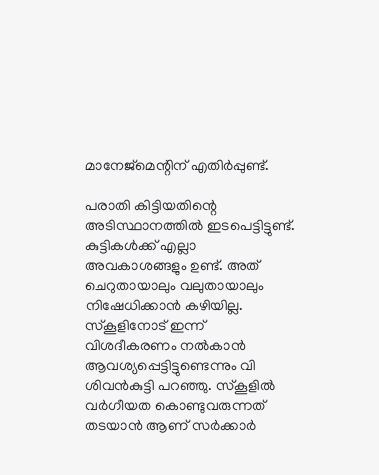മാനേജ്‌മെന്റിന് എതിര്‍പ്പുണ്ട്.

പരാതി കിട്ടിയതിന്റെ അടിസ്ഥാനത്തില്‍ ഇടപെട്ടിട്ടുണ്ട്. കുട്ടികള്‍ക്ക് എല്ലാ അവകാശങ്ങളും ഉണ്ട്. അത് ചെറുതായാലും വലുതായാലും നിഷേധിക്കാന്‍ കഴിയില്ല. സ്‌കൂളിനോട് ഇന്ന് വിശദീകരണം നല്‍കാന്‍ ആവശ്യപ്പെട്ടിട്ടുണ്ടെന്നും വി ശിവന്‍കുട്ടി പറഞ്ഞു. സ്‌കൂളില്‍ വര്‍ഗീയത കൊണ്ടുവരുന്നത് തടയാന്‍ ആണ് സര്‍ക്കാര്‍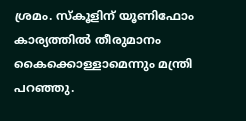ശ്രമം. സ്‌കൂളിന് യൂണിഫോം കാര്യത്തില്‍ തീരുമാനം കൈക്കൊള്ളാമെന്നും മന്ത്രി പറഞ്ഞു.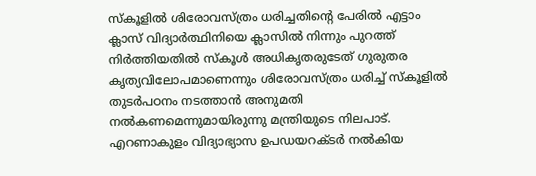സ്‌കൂളില്‍ ശിരോവസ്ത്രം ധരിച്ചതിന്റെ പേരില്‍ എട്ടാം ക്ലാസ് വിദ്യാര്‍ത്ഥിനിയെ ക്ലാസില്‍ നിന്നും പുറത്ത് നിര്‍ത്തിയതില്‍ സ്‌കൂള്‍ അധികൃതരുടേത് ഗുരുതര കൃത്യവിലോപമാണെന്നും ശിരോവസ്ത്രം ധരിച്ച് സ്‌കൂളില്‍ തുടര്‍പഠനം നടത്താന്‍ അനുമതി നല്‍കണമെന്നുമായിരുന്നു മന്ത്രിയുടെ നിലപാട്. എറണാകുളം വിദ്യാഭ്യാസ ഉപഡയറക്ടര്‍ നല്‍കിയ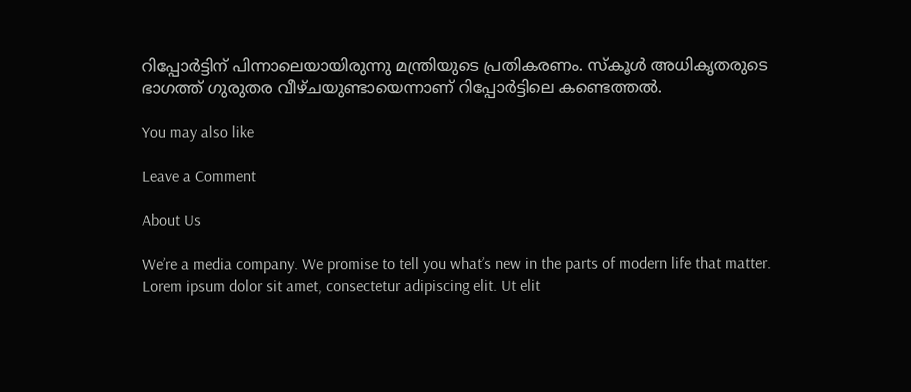റിപ്പോര്‍ട്ടിന് പിന്നാലെയായിരുന്നു മന്ത്രിയുടെ പ്രതികരണം. സ്‌കൂള്‍ അധികൃതരുടെ ഭാഗത്ത് ഗുരുതര വീഴ്ചയുണ്ടായെന്നാണ് റിപ്പോര്‍ട്ടിലെ കണ്ടെത്തല്‍.

You may also like

Leave a Comment

About Us

We’re a media company. We promise to tell you what’s new in the parts of modern life that matter. Lorem ipsum dolor sit amet, consectetur adipiscing elit. Ut elit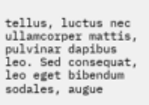tellus, luctus nec ullamcorper mattis, pulvinar dapibus leo. Sed consequat, leo eget bibendum sodales, augue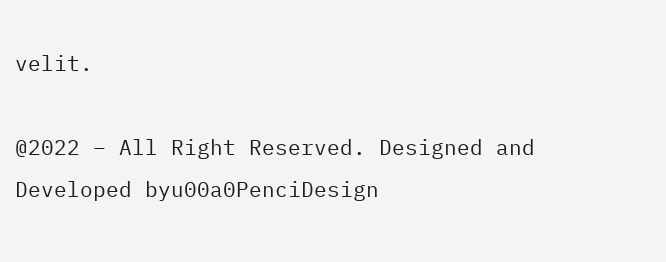velit.

@2022 – All Right Reserved. Designed and Developed byu00a0PenciDesign